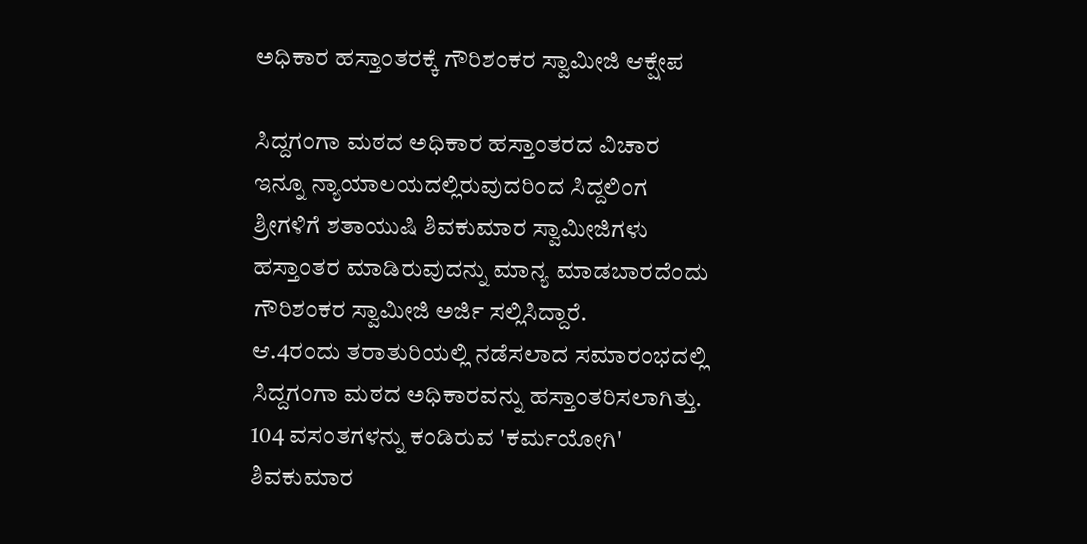ಅಧಿಕಾರ ಹಸ್ತಾಂತರಕ್ಕೆ ಗೌರಿಶಂಕರ ಸ್ವಾಮೀಜಿ ಆಕ್ಷೇಪ

ಸಿದ್ದಗಂಗಾ ಮಠದ ಅಧಿಕಾರ ಹಸ್ತಾಂತರದ ವಿಚಾರ ಇನ್ನೂ ನ್ಯಾಯಾಲಯದಲ್ಲಿರುವುದರಿಂದ ಸಿದ್ದಲಿಂಗ ಶ್ರೀಗಳಿಗೆ ಶತಾಯುಷಿ ಶಿವಕುಮಾರ ಸ್ವಾಮೀಜಿಗಳು ಹಸ್ತಾಂತರ ಮಾಡಿರುವುದನ್ನು ಮಾನ್ಯ ಮಾಡಬಾರದೆಂದು ಗೌರಿಶಂಕರ ಸ್ವಾಮೀಜಿ ಅರ್ಜಿ ಸಲ್ಲಿಸಿದ್ದಾರೆ.
ಆ.4ರಂದು ತರಾತುರಿಯಲ್ಲಿ ನಡೆಸಲಾದ ಸಮಾರಂಭದಲ್ಲಿ ಸಿದ್ದಗಂಗಾ ಮಠದ ಅಧಿಕಾರವನ್ನು ಹಸ್ತಾಂತರಿಸಲಾಗಿತ್ತು. 104 ವಸಂತಗಳನ್ನು ಕಂಡಿರುವ 'ಕರ್ಮಯೋಗಿ' ಶಿವಕುಮಾರ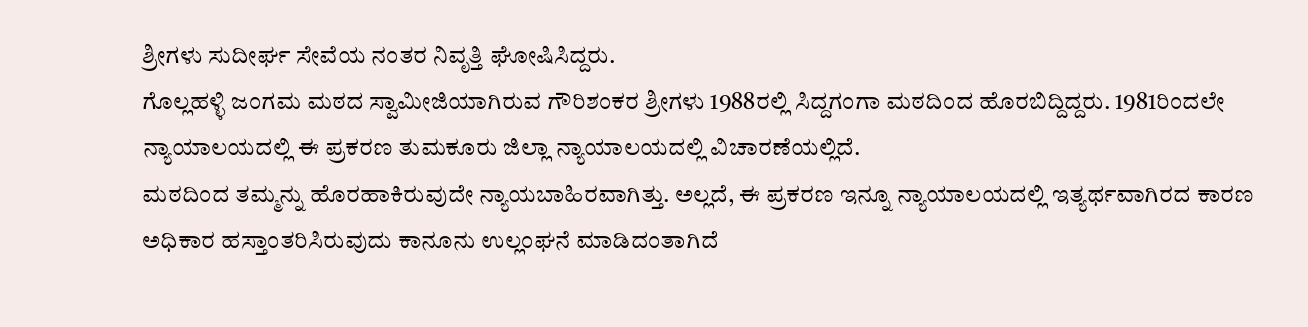ಶ್ರೀಗಳು ಸುದೀರ್ಘ ಸೇವೆಯ ನಂತರ ನಿವೃತ್ತಿ ಘೋಷಿಸಿದ್ದರು.
ಗೊಲ್ಲಹಳ್ಳಿ ಜಂಗಮ ಮಠದ ಸ್ವಾಮೀಜಿಯಾಗಿರುವ ಗೌರಿಶಂಕರ ಶ್ರೀಗಳು 1988ರಲ್ಲಿ ಸಿದ್ದಗಂಗಾ ಮಠದಿಂದ ಹೊರಬಿದ್ದಿದ್ದರು. 1981ರಿಂದಲೇ ನ್ಯಾಯಾಲಯದಲ್ಲಿ ಈ ಪ್ರಕರಣ ತುಮಕೂರು ಜಿಲ್ಲಾ ನ್ಯಾಯಾಲಯದಲ್ಲಿ ವಿಚಾರಣೆಯಲ್ಲಿದೆ.
ಮಠದಿಂದ ತಮ್ಮನ್ನು ಹೊರಹಾಕಿರುವುದೇ ನ್ಯಾಯಬಾಹಿರವಾಗಿತ್ತು. ಅಲ್ಲದೆ, ಈ ಪ್ರಕರಣ ಇನ್ನೂ ನ್ಯಾಯಾಲಯದಲ್ಲಿ ಇತ್ಯರ್ಥವಾಗಿರದ ಕಾರಣ ಅಧಿಕಾರ ಹಸ್ತಾಂತರಿಸಿರುವುದು ಕಾನೂನು ಉಲ್ಲಂಘನೆ ಮಾಡಿದಂತಾಗಿದೆ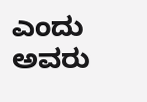ಎಂದು ಅವರು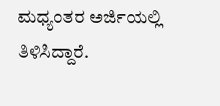ಮಧ್ಯಂತರ ಅರ್ಜಿಯಲ್ಲಿ ತಿಳಿಸಿದ್ದಾರೆ.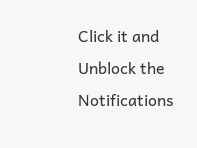Click it and Unblock the Notifications